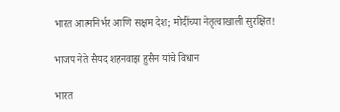भारत आत्मनिर्भर आणि सक्षम देश; मोदींच्या नेतृत्वाखाली सुरक्षित!

भाजप नेते सैयद शहनवाझ हुसैन यांचे विधान

भारत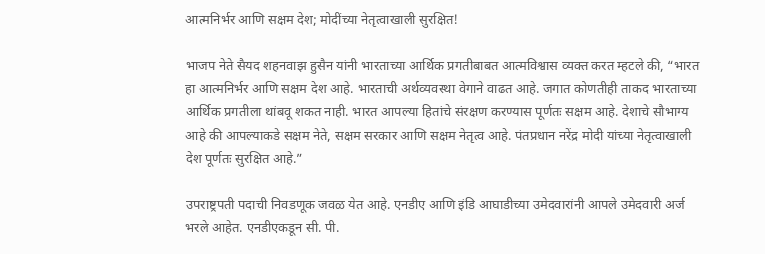आत्मनिर्भर आणि सक्षम देश; मोदींच्या नेतृत्वाखाली सुरक्षित!

भाजप नेते सैयद शहनवाझ हुसैन यांनी भारताच्या आर्थिक प्रगतीबाबत आत्मविश्वास व्यक्त करत म्हटले की, “भारत हा आत्मनिर्भर आणि सक्षम देश आहे. भारताची अर्थव्यवस्था वेगाने वाढत आहे. जगात कोणतीही ताकद भारताच्या आर्थिक प्रगतीला थांबवू शकत नाही. भारत आपल्या हितांचे संरक्षण करण्यास पूर्णतः सक्षम आहे. देशाचे सौभाग्य आहे की आपल्याकडे सक्षम नेते, सक्षम सरकार आणि सक्षम नेतृत्व आहे. पंतप्रधान नरेंद्र मोदी यांच्या नेतृत्वाखाली देश पूर्णतः सुरक्षित आहे.”

उपराष्ट्रपती पदाची निवडणूक जवळ येत आहे. एनडीए आणि इंडि आघाडीच्या उमेदवारांनी आपले उमेदवारी अर्ज भरले आहेत. एनडीएकडून सी. पी.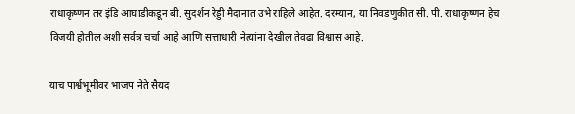राधाकृष्णन तर इंडि आघाडीकडून बी. सुदर्शन रेड्डी मैदानात उभे राहिले आहेत. दरम्यान, या निवडणुकीत सी. पी. राधाकृष्णन हेच विजयी होतील अशी सर्वत्र चर्चा आहे आणि सत्ताधारी नेत्यांना देखील तेवढा विश्वास आहे.

याच पार्श्वभूमीवर भाजप नेते सैयद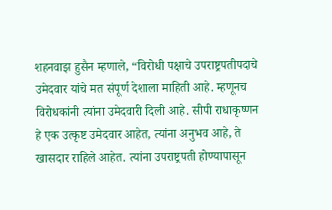शहनवाझ हुसैन म्हणाले, “विरोधी पक्षाचे उपराष्ट्रपतीपदाचे उमेदवार यांचे मत संपूर्ण देशाला माहिती आहे. म्हणूनच विरोधकांनी त्यांना उमेदवारी दिली आहे. सीपी राधाकृष्णन हे एक उत्कृष्ट उमेदवार आहेत, त्यांना अनुभव आहे, ते खासदार राहिले आहेत. त्यांना उपराष्ट्रपती होण्यापासून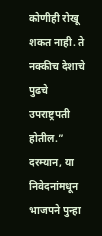कोणीही रोखू शकत नाही. ते नक्कीच देशाचे पुढचे उपराष्ट्रपती होतील.” दरम्यान, या निवेदनांमधून भाजपने पुन्हा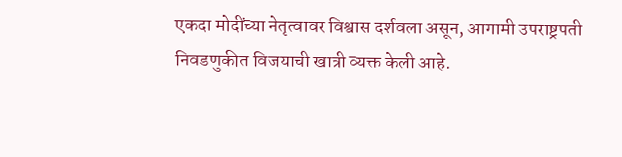एकदा मोदींच्या नेतृत्वावर विश्वास दर्शवला असून, आगामी उपराष्ट्रपती निवडणुकीत विजयाची खात्री व्यक्त केली आहे.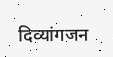दिव्यांगजन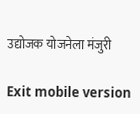उद्योजक योजनेला मंजुरी

Exit mobile version